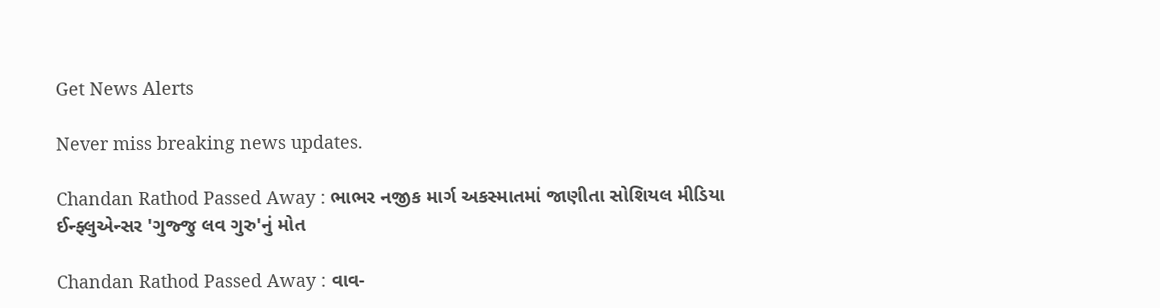Get News Alerts

Never miss breaking news updates.

Chandan Rathod Passed Away : ભાભર નજીક માર્ગ અકસ્માતમાં જાણીતા સોશિયલ મીડિયા ઈન્ફ્લુએન્સર 'ગુજ્જુ લવ ગુરુ'નું મોત

Chandan Rathod Passed Away : વાવ-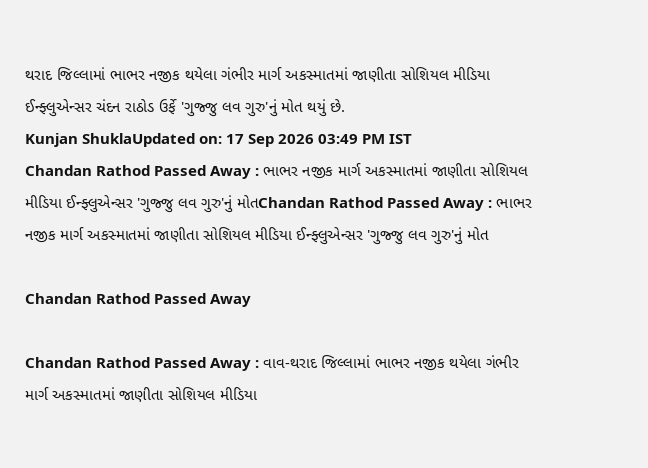થરાદ જિલ્લામાં ભાભર નજીક થયેલા ગંભીર માર્ગ અકસ્માતમાં જાણીતા સોશિયલ મીડિયા ઈન્ફ્લુએન્સર ચંદન રાઠોડ ઉર્ફે 'ગુજ્જુ લવ ગુરુ'નું મોત થયું છે.
Kunjan ShuklaUpdated on: 17 Sep 2026 03:49 PM IST
Chandan Rathod Passed Away : ભાભર નજીક માર્ગ અકસ્માતમાં જાણીતા સોશિયલ મીડિયા ઈન્ફ્લુએન્સર 'ગુજ્જુ લવ ગુરુ'નું મોતChandan Rathod Passed Away : ભાભર નજીક માર્ગ અકસ્માતમાં જાણીતા સોશિયલ મીડિયા ઈન્ફ્લુએન્સર 'ગુજ્જુ લવ ગુરુ'નું મોત

Chandan Rathod Passed Away

Chandan Rathod Passed Away : વાવ-થરાદ જિલ્લામાં ભાભર નજીક થયેલા ગંભીર માર્ગ અકસ્માતમાં જાણીતા સોશિયલ મીડિયા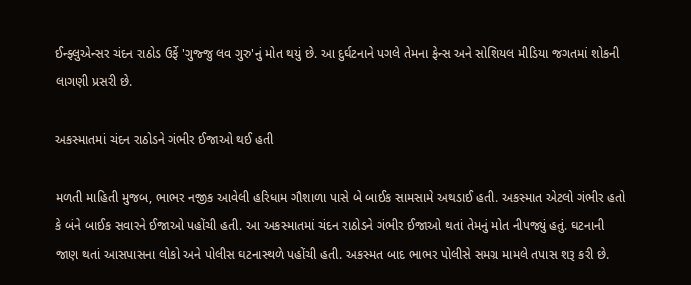ઈન્ફ્લુએન્સર ચંદન રાઠોડ ઉર્ફે 'ગુજ્જુ લવ ગુરુ'નું મોત થયું છે. આ દુર્ઘટનાને પગલે તેમના ફેન્સ અને સોશિયલ મીડિયા જગતમાં શોકની લાગણી પ્રસરી છે.

અકસ્માતમાં ચંદન રાઠોડને ગંભીર ઈજાઓ થઈ હતી

મળતી માહિતી મુજબ, ભાભર નજીક આવેલી હરિધામ ગૌશાળા પાસે બે બાઈક સામસામે અથડાઈ હતી. અકસ્માત એટલો ગંભીર હતો કે બંને બાઈક સવારને ઈજાઓ પહોંચી હતી. આ અકસ્માતમાં ચંદન રાઠોડને ગંભીર ઈજાઓ થતાં તેમનું મોત નીપજ્યું હતું. ઘટનાની જાણ થતાં આસપાસના લોકો અને પોલીસ ઘટનાસ્થળે પહોંચી હતી. અકસ્મત બાદ ભાભર પોલીસે સમગ્ર મામલે તપાસ શરૂ કરી છે.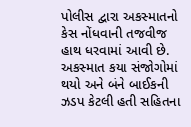પોલીસ દ્વારા અકસ્માતનો કેસ નોંધવાની તજવીજ હાથ ધરવામાં આવી છે. અકસ્માત કયા સંજોગોમાં થયો અને બંને બાઈકની ઝડપ કેટલી હતી સહિતના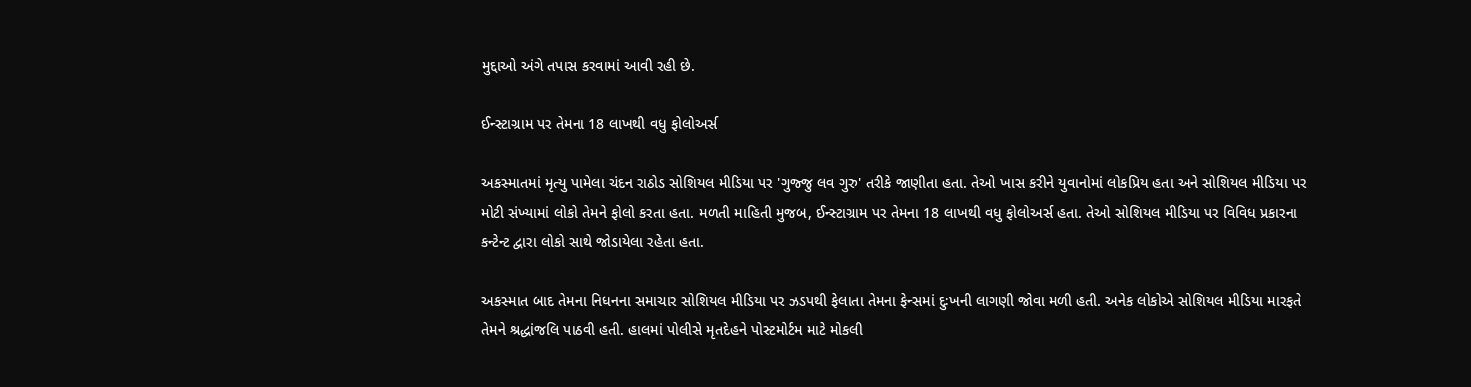મુદ્દાઓ અંગે તપાસ કરવામાં આવી રહી છે.

ઈન્સ્ટાગ્રામ પર તેમના 18 લાખથી વધુ ફોલોઅર્સ

અકસ્માતમાં મૃત્યુ પામેલા ચંદન રાઠોડ સોશિયલ મીડિયા પર 'ગુજ્જુ લવ ગુરુ' તરીકે જાણીતા હતા. તેઓ ખાસ કરીને યુવાનોમાં લોકપ્રિય હતા અને સોશિયલ મીડિયા પર મોટી સંખ્યામાં લોકો તેમને ફોલો કરતા હતા. મળતી માહિતી મુજબ, ઈન્સ્ટાગ્રામ પર તેમના 18 લાખથી વધુ ફોલોઅર્સ હતા. તેઓ સોશિયલ મીડિયા પર વિવિધ પ્રકારના કન્ટેન્ટ દ્વારા લોકો સાથે જોડાયેલા રહેતા હતા.

અકસ્માત બાદ તેમના નિધનના સમાચાર સોશિયલ મીડિયા પર ઝડપથી ફેલાતા તેમના ફેન્સમાં દુઃખની લાગણી જોવા મળી હતી. અનેક લોકોએ સોશિયલ મીડિયા મારફતે તેમને શ્રદ્ધાંજલિ પાઠવી હતી. હાલમાં પોલીસે મૃતદેહને પોસ્ટમોર્ટમ માટે મોકલી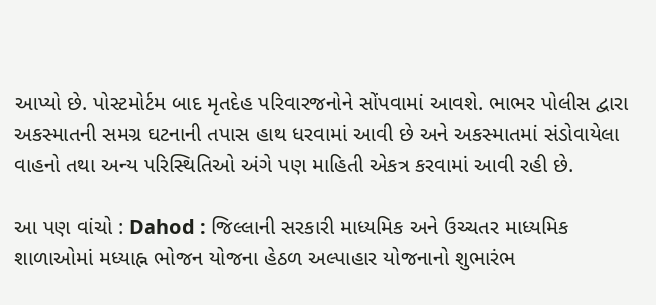આપ્યો છે. પોસ્ટમોર્ટમ બાદ મૃતદેહ પરિવારજનોને સોંપવામાં આવશે. ભાભર પોલીસ દ્વારા અકસ્માતની સમગ્ર ઘટનાની તપાસ હાથ ધરવામાં આવી છે અને અકસ્માતમાં સંડોવાયેલા વાહનો તથા અન્ય પરિસ્થિતિઓ અંગે પણ માહિતી એકત્ર કરવામાં આવી રહી છે.

આ પણ વાંચો : Dahod : જિલ્લાની સરકારી માધ્યમિક અને ઉચ્ચતર માધ્યમિક શાળાઓમાં મધ્યાહ્ન ભોજન યોજના હેઠળ અલ્પાહાર યોજનાનો શુભારંભ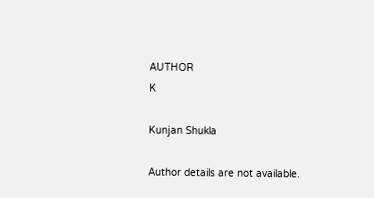AUTHOR
K

Kunjan Shukla

Author details are not available.